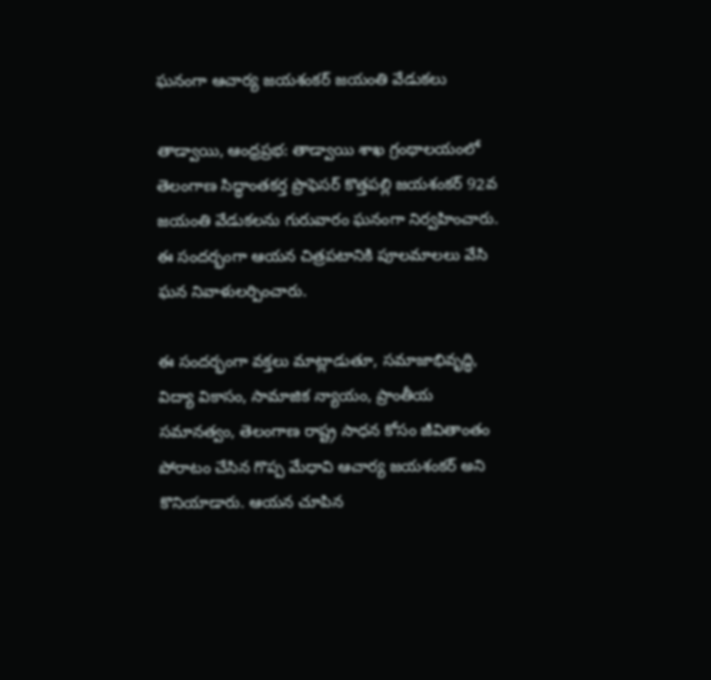ఘనంగా ఆచార్య జయశంకర్ జయంతి వేడుకలు

తాడ్వాయి, ఆంధ్రప్రభ: తాడ్వాయి శాఖ గ్రంథాలయంలో తెలంగాణ సిద్ధాంతకర్త ప్రొఫెసర్ కొత్తపల్లి జయశంకర్ 92వ జయంతి వేడుకలను గురువారం ఘనంగా నిర్వహించారు. ఈ సందర్భంగా ఆయన చిత్రపటానికి పూలమాలలు వేసి ఘన నివాళులర్పించారు.

ఈ సందర్భంగా వక్తలు మాట్లాడుతూ, సమాజాభివృద్ధి, విద్యా వికాసం, సామాజిక న్యాయం, ప్రాంతీయ సమానత్వం, తెలంగాణ రాష్ట్ర సాధన కోసం జీవితాంతం పోరాటం చేసిన గొప్ప మేధావి ఆచార్య జయశంకర్ అని కొనియాడారు. ఆయన చూపిన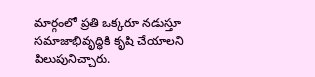మార్గంలో ప్రతి ఒక్కరూ నడుస్తూ సమాజాభివృద్ధికి కృషి చేయాలని పిలుపునిచ్చారు.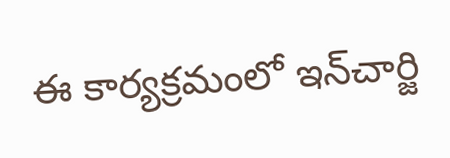ఈ కార్యక్రమంలో ఇన్‌చార్జి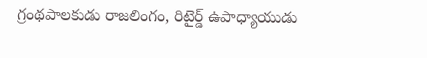గ్రంథపాలకుడు రాజలింగం, రిటైర్డ్ ఉపాధ్యాయుడు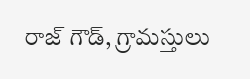రాజ్ గౌడ్, గ్రామస్తులు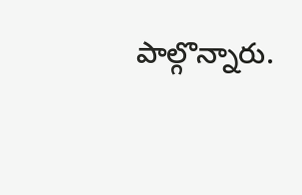పాల్గొన్నారు.